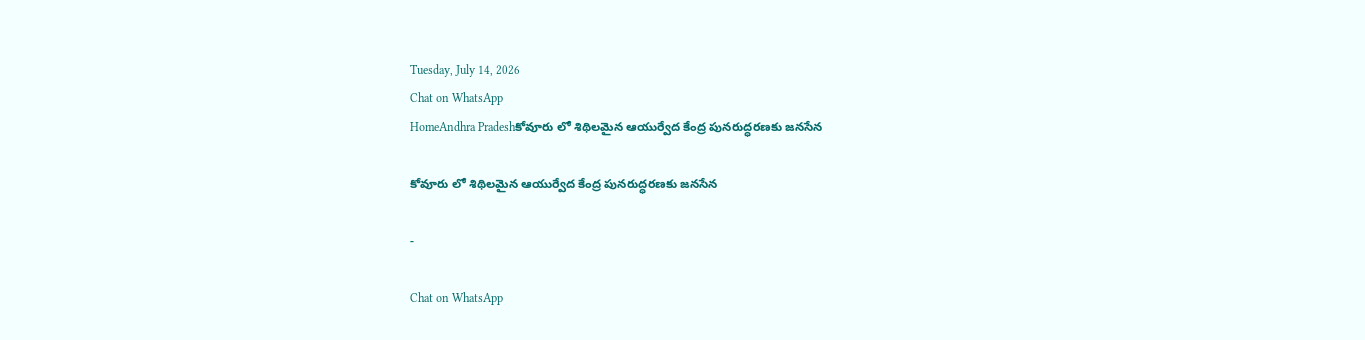Tuesday, July 14, 2026
Chat on WhatsApp
HomeAndhra Pradeshకోవూరు లో శిథిలమైన ఆయుర్వేద కేంద్ర పునరుద్ధరణకు జనసేన

కోవూరు లో శిథిలమైన ఆయుర్వేద కేంద్ర పునరుద్ధరణకు జనసేన

-

Chat on WhatsApp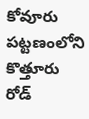కోవూరు పట్టణంలోని కొత్తూరు రోడ్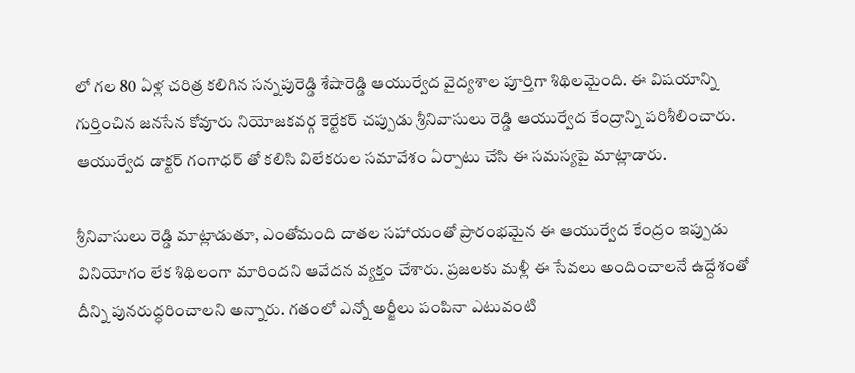లో గల 80 ఏళ్ల చరిత్ర కలిగిన సన్నపురెడ్డి శేషారెడ్డి ఆయుర్వేద వైద్యశాల పూర్తిగా శిథిలమైంది. ఈ విషయాన్ని గుర్తించిన జనసేన కోవూరు నియోజకవర్గ కెర్టేకర్ చప్పుడు శ్రీనివాసులు రెడ్డి ఆయుర్వేద కేంద్రాన్ని పరిశీలించారు. ఆయుర్వేద డాక్టర్ గంగాధర్ తో కలిసి విలేకరుల సమావేశం ఏర్పాటు చేసి ఈ సమస్యపై మాట్లాడారు.

శ్రీనివాసులు రెడ్డి మాట్లాడుతూ, ఎంతోమంది దాతల సహాయంతో ప్రారంభమైన ఈ ఆయుర్వేద కేంద్రం ఇప్పుడు వినియోగం లేక శిథిలంగా మారిందని ఆవేదన వ్యక్తం చేశారు. ప్రజలకు మళ్లీ ఈ సేవలు అందించాలనే ఉద్దేశంతో దీన్ని పునరుద్ధరించాలని అన్నారు. గతంలో ఎన్నో అర్జీలు పంపినా ఎటువంటి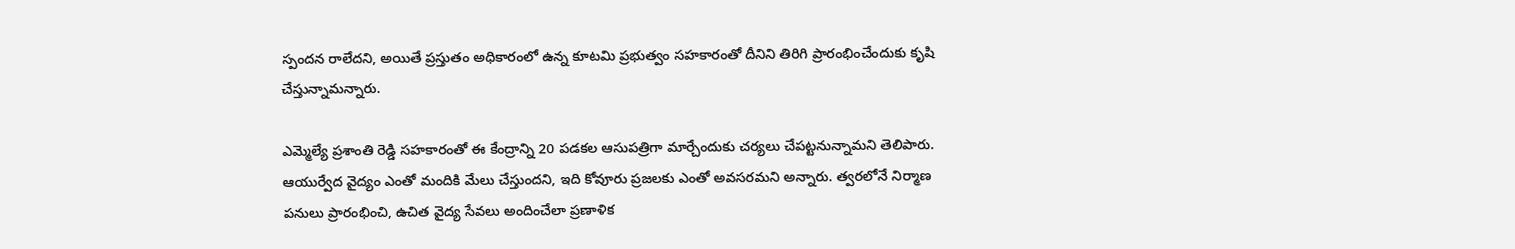స్పందన రాలేదని, అయితే ప్రస్తుతం అధికారంలో ఉన్న కూటమి ప్రభుత్వం సహకారంతో దీనిని తిరిగి ప్రారంభించేందుకు కృషి చేస్తున్నామన్నారు.

ఎమ్మెల్యే ప్రశాంతి రెడ్డి సహకారంతో ఈ కేంద్రాన్ని 20 పడకల ఆసుపత్రిగా మార్చేందుకు చర్యలు చేపట్టనున్నామని తెలిపారు. ఆయుర్వేద వైద్యం ఎంతో మందికి మేలు చేస్తుందని, ఇది కోవూరు ప్రజలకు ఎంతో అవసరమని అన్నారు. త్వరలోనే నిర్మాణ పనులు ప్రారంభించి, ఉచిత వైద్య సేవలు అందించేలా ప్రణాళిక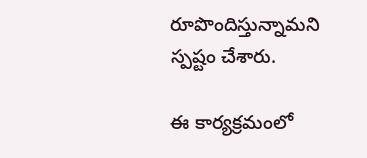రూపొందిస్తున్నామని స్పష్టం చేశారు.

ఈ కార్యక్రమంలో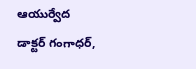ఆయుర్వేద డాక్టర్ గంగాధర్,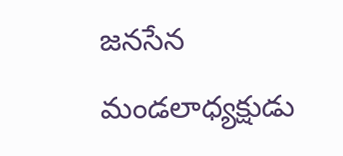జనసేన మండలాధ్యక్షుడు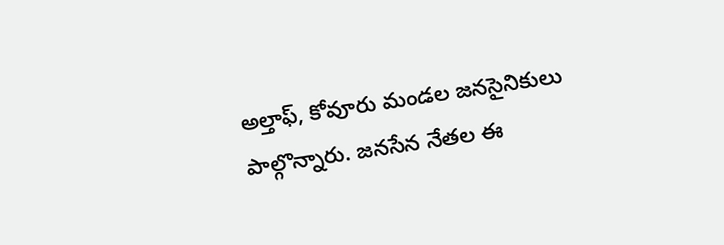అల్తాఫ్, కోవూరు మండల జనసైనికులు పాల్గొన్నారు. జనసేన నేతల ఈ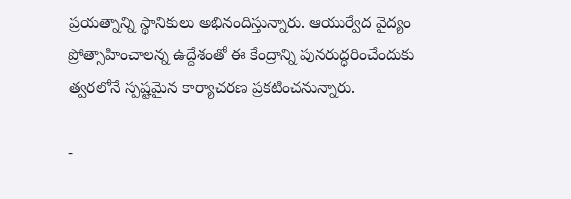ప్రయత్నాన్ని స్థానికులు అభినందిస్తున్నారు. ఆయుర్వేద వైద్యం ప్రోత్సాహించాలన్న ఉద్దేశంతో ఈ కేంద్రాన్ని పునరుద్ధరించేందుకు త్వరలోనే స్పష్టమైన కార్యాచరణ ప్రకటించనున్నారు.

-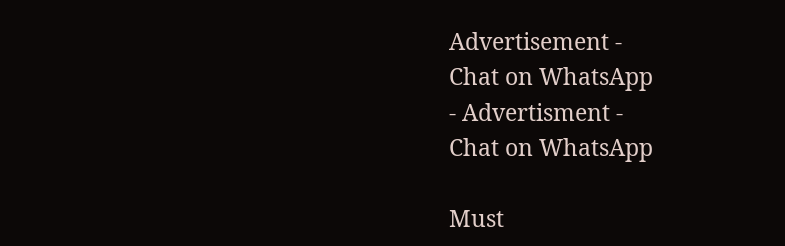Advertisement -
Chat on WhatsApp
- Advertisment -
Chat on WhatsApp

Must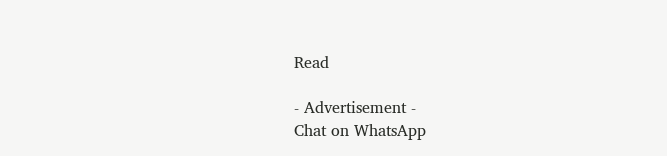Read

- Advertisement -
Chat on WhatsApp